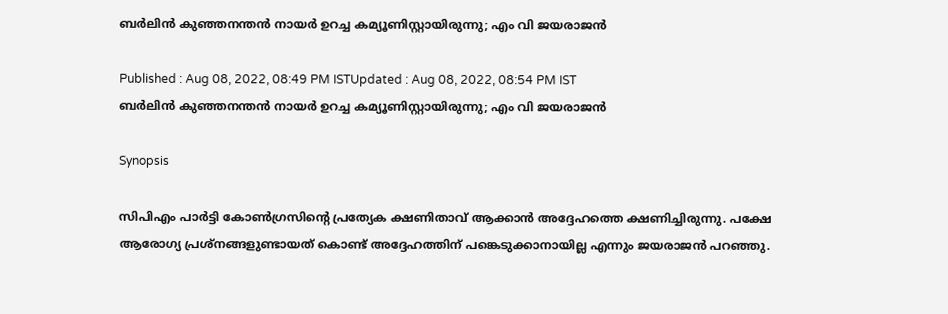ബർലിൻ കുഞ്ഞനന്തൻ നായർ ഉറച്ച കമ്യൂണിസ്റ്റായിരുന്നു; എം വി ജയരാജന്‍

Published : Aug 08, 2022, 08:49 PM ISTUpdated : Aug 08, 2022, 08:54 PM IST
ബർലിൻ കുഞ്ഞനന്തൻ നായർ ഉറച്ച കമ്യൂണിസ്റ്റായിരുന്നു; എം വി ജയരാജന്‍

Synopsis

സിപിഎം പാര്‍ട്ടി കോൺഗ്രസിന്റെ പ്രത്യേക ക്ഷണിതാവ് ആക്കാൻ അദ്ദേഹത്തെ ക്ഷണിച്ചിരുന്നു. പക്ഷേ ആരോഗ്യ പ്രശ്നങ്ങളുണ്ടായത് കൊണ്ട് അദ്ദേഹത്തിന് പങ്കെടുക്കാനായില്ല എന്നും ജയരാജന്‍ പറഞ്ഞു.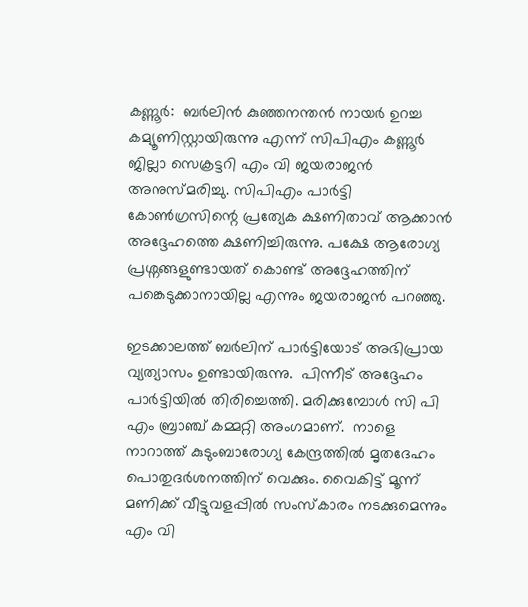കണ്ണൂര്‍:  ബർലിൻ കുഞ്ഞനന്തൻ നായർ ഉറച്ച കമ്യൂണിസ്റ്റായിരുന്നു എന്ന് സിപിഎം കണ്ണൂര്‍ ജില്ലാ സെക്രട്ടറി എം വി ജയരാജന്‍ അനുസ്മരിച്ചു. സിപിഎം പാര്‍ട്ടി കോൺഗ്രസിന്റെ പ്രത്യേക ക്ഷണിതാവ് ആക്കാൻ അദ്ദേഹത്തെ ക്ഷണിച്ചിരുന്നു. പക്ഷേ ആരോഗ്യ പ്രശ്നങ്ങളുണ്ടായത് കൊണ്ട് അദ്ദേഹത്തിന് പങ്കെടുക്കാനായില്ല എന്നും ജയരാജന്‍ പറഞ്ഞു.

ഇടക്കാലത്ത് ബർലിന് പാർട്ടിയോട് അഭിപ്രായ വ്യത്യാസം ഉണ്ടായിരുന്നു.  പിന്നീട് അദ്ദേഹം പാർട്ടിയിൽ തിരിച്ചെത്തി. മരിക്കുമ്പോൾ സി പി എം ബ്രാഞ്ച് കമ്മറ്റി അംഗമാണ്.  നാളെ നാറാത്ത് കുടുംബാരോഗ്യ കേന്ദ്രത്തിൽ മൃതദേഹം പൊതുദര്‍ശനത്തിന് വെക്കും. വൈകിട്ട് മൂന്ന് മണിക്ക് വീട്ടുവളപ്പിൽ സംസ്കാരം നടക്കുമെന്നും എം വി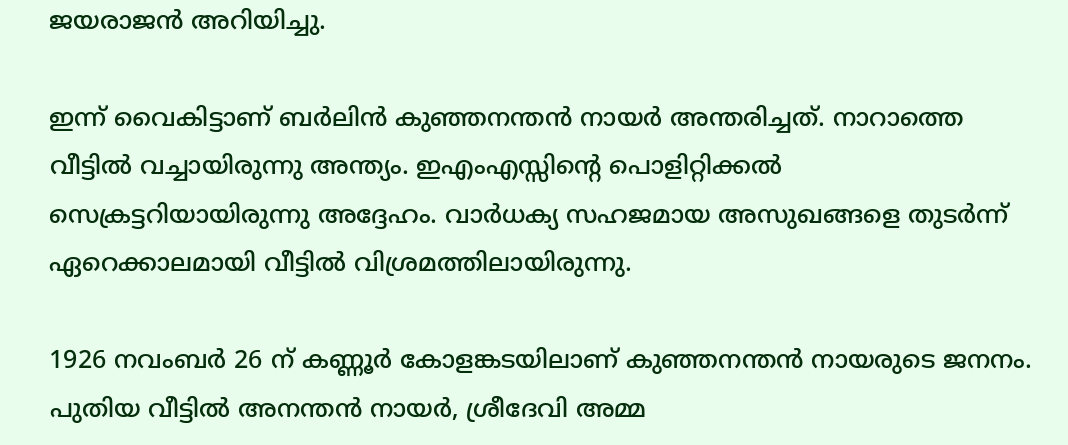ജയരാജന്‍ അറിയിച്ചു.

ഇന്ന് വൈകിട്ടാണ് ബർലിൻ കുഞ്ഞനന്തൻ നായർ അന്തരിച്ചത്. നാറാത്തെ വീട്ടിൽ വച്ചായിരുന്നു അന്ത്യം. ഇഎംഎസ്സിൻ്റെ പൊളിറ്റിക്കൽ സെക്രട്ടറിയായിരുന്നു അദ്ദേഹം. വാര്‍ധക്യ സഹജമായ അസുഖങ്ങളെ തുടര്‍ന്ന് ഏറെക്കാലമായി വീട്ടിൽ വിശ്രമത്തിലായിരുന്നു.

1926 നവംബർ 26 ന് കണ്ണൂര്‍ കോളങ്കടയിലാണ് കുഞ്ഞനന്തൻ നായരുടെ ജനനം. പുതിയ വീട്ടിൽ അനന്തൻ നായര്‍, ശ്രീദേവി അമ്മ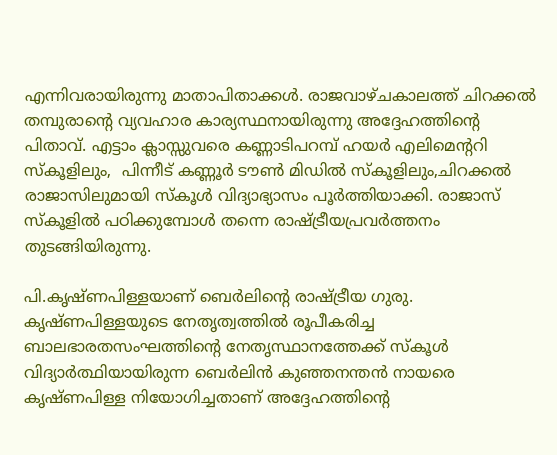എന്നിവരായിരുന്നു മാതാപിതാക്കൾ. രാജവാഴ്ചകാലത്ത് ചിറക്കൽ തമ്പുരാന്റെ വ്യവഹാര കാര്യസ്ഥനായിരുന്നു അദ്ദേഹത്തിൻ്റെ പിതാവ്. എട്ടാം ക്ലാസ്സുവരെ കണ്ണാടിപറമ്പ് ഹയർ എലിമെന്ററി സ്കൂളിലും,  പിന്നീട് കണ്ണൂർ ടൗൺ മിഡിൽ സ്കൂളിലും,ചിറക്കൽ രാജാസിലുമായി സ്കൂൾ വിദ്യാഭ്യാസം പൂർത്തിയാക്കി. രാജാസ് സ്കൂളിൽ പഠിക്കുമ്പോൾ തന്നെ രാഷ്ട്രീയപ്രവർത്തനം തുടങ്ങിയിരുന്നു.

പി.കൃഷ്ണപിള്ളയാണ് ബെര്‍ലിൻ്റെ രാഷ്ട്രീയ ഗുരു.  കൃഷ്ണപിള്ളയുടെ നേതൃത്വത്തിൽ രൂപീകരിച്ച ബാലഭാരതസംഘത്തിന്റെ നേതൃസ്ഥാനത്തേക്ക് സ്കൂൾ വിദ്യാർത്ഥിയായിരുന്ന ബെര്‍ലിൻ കുഞ്ഞനന്തൻ നായരെ കൃഷ്ണപിള്ള നിയോഗിച്ചതാണ് അദ്ദേഹത്തിൻ്റെ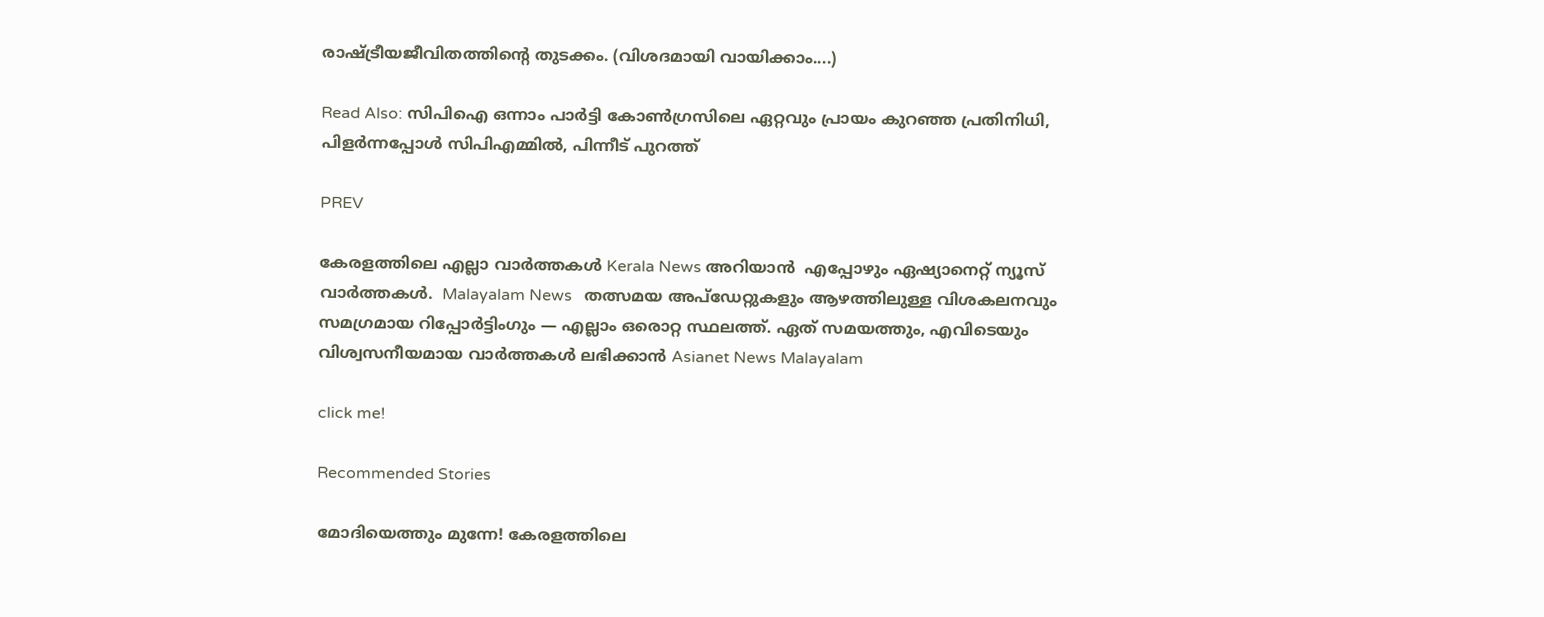രാഷ്ട്രീയജീവിതത്തിൻ്റെ തുടക്കം. (വിശദമായി വായിക്കാം....)

Read Also: സിപിഐ ഒന്നാം പാർട്ടി കോൺഗ്രസിലെ ഏറ്റവും പ്രായം കുറഞ്ഞ പ്രതിനിധി, പിളർന്നപ്പോൾ സിപിഎമ്മിൽ, പിന്നീട് പുറത്ത്

PREV

കേരളത്തിലെ എല്ലാ വാർത്തകൾ Kerala News അറിയാൻ  എപ്പോഴും ഏഷ്യാനെറ്റ് ന്യൂസ് വാർത്തകൾ.  Malayalam News   തത്സമയ അപ്‌ഡേറ്റുകളും ആഴത്തിലുള്ള വിശകലനവും സമഗ്രമായ റിപ്പോർട്ടിംഗും — എല്ലാം ഒരൊറ്റ സ്ഥലത്ത്. ഏത് സമയത്തും, എവിടെയും വിശ്വസനീയമായ വാർത്തകൾ ലഭിക്കാൻ Asianet News Malayalam

click me!

Recommended Stories

മോദിയെത്തും മുന്നേ! കേരളത്തിലെ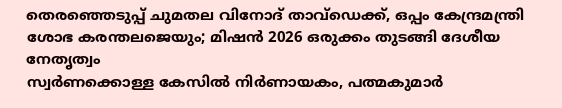തെരഞ്ഞെടുപ്പ് ചുമതല വിനോദ് താവ്ഡെക്ക്, ഒപ്പം കേന്ദ്രമന്ത്രി ശോഭ കരന്തലജെയും; മിഷൻ 2026 ഒരുക്കം തുടങ്ങി ദേശീയ നേതൃത്വം
സ്വർണക്കൊള്ള കേസിൽ നിർണായകം, പത്മകുമാർ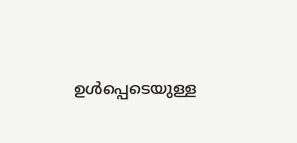ഉൾപ്പെടെയുള്ള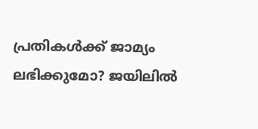പ്രതികൾക്ക് ജാമ്യം ലഭിക്കുമോ? ജയിലിൽ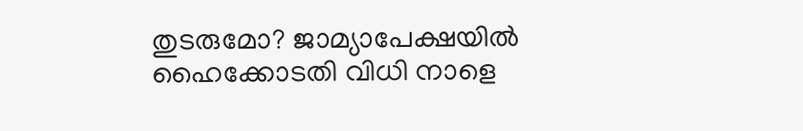തുടരുമോ? ജാമ്യാപേക്ഷയിൽ ഹൈക്കോടതി വിധി നാളെ